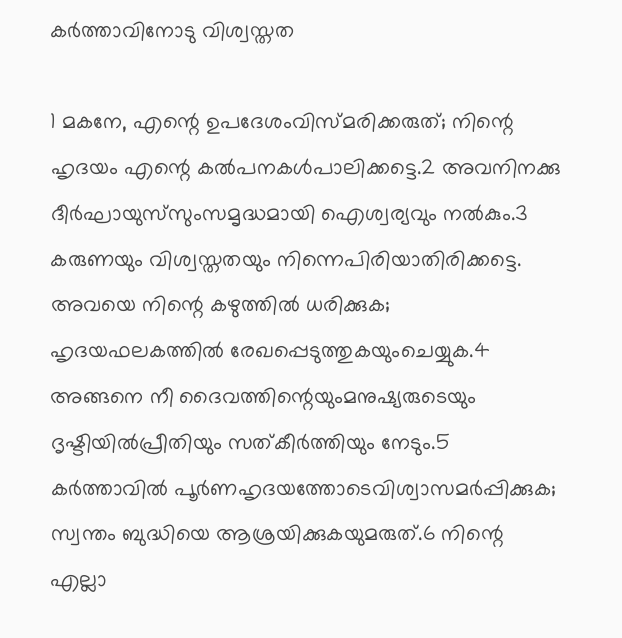കര്‍ത്താവിനോടു വിശ്വസ്തത

1 മകനേ, എന്റെ ഉപദേശംവിസ്മരിക്കരുത്; നിന്റെ ഹൃദയം എന്റെ കല്‍പനകള്‍പാലിക്കട്ടെ.2 അവനിനക്കു ദീര്‍ഘായുസ്‌സുംസമൃദ്ധമായി ഐശ്വര്യവും നല്‍കും.3 കരുണയും വിശ്വസ്തതയും നിന്നെപിരിയാതിരിക്കട്ടെ. അവയെ നിന്റെ കഴുത്തില്‍ ധരിക്കുക; ഹൃദയഫലകത്തില്‍ രേഖപ്പെടുത്തുകയുംചെയ്യുക.4 അങ്ങനെ നീ ദൈവത്തിന്റെയുംമനുഷ്യരുടെയും ദൃഷ്ടിയില്‍പ്രീതിയും സത്കീര്‍ത്തിയും നേടും.5 കര്‍ത്താവില്‍ പൂര്‍ണഹൃദയത്തോടെവിശ്വാസമര്‍പ്പിക്കുക; സ്വന്തം ബുദ്ധിയെ ആശ്രയിക്കുകയുമരുത്.6 നിന്റെ എല്ലാ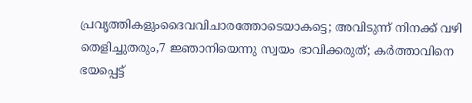പ്രവൃത്തികളുംദൈവവിചാരത്തോടെയാകട്ടെ; അവിടുന്ന് നിനക്ക് വഴി തെളിച്ചുതരും,7 ജ്ഞാനിയെന്നു സ്വയം ഭാവിക്കരുത്; കര്‍ത്താവിനെ ഭയപ്പെട്ട്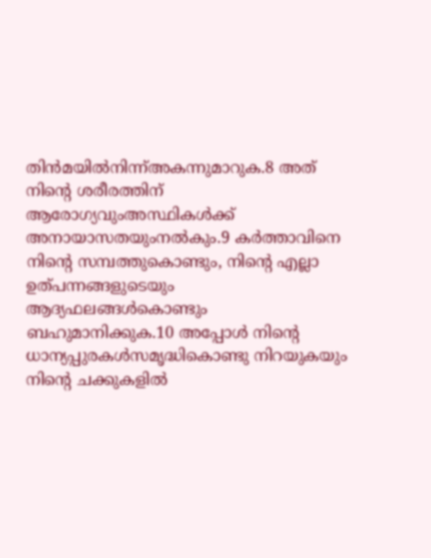തിന്‍മയില്‍നിന്ന്അകന്നുമാറുക.8 അത് നിന്റെ ശരീരത്തിന് ആരോഗ്യവുംഅസ്ഥികള്‍ക്ക് അനായാസതയുംനല്‍കും.9 കര്‍ത്താവിനെ നിന്റെ സമ്പത്തുകൊണ്ടും, നിന്റെ എല്ലാ ഉത്പന്നങ്ങളുടെയും ആദ്യഫലങ്ങള്‍കൊണ്ടും ബഹുമാനിക്കുക.10 അപ്പോള്‍ നിന്റെ ധാന്യപ്പുരകള്‍സമൃദ്ധികൊണ്ടു നിറയുകയും നിന്റെ ചക്കുകളില്‍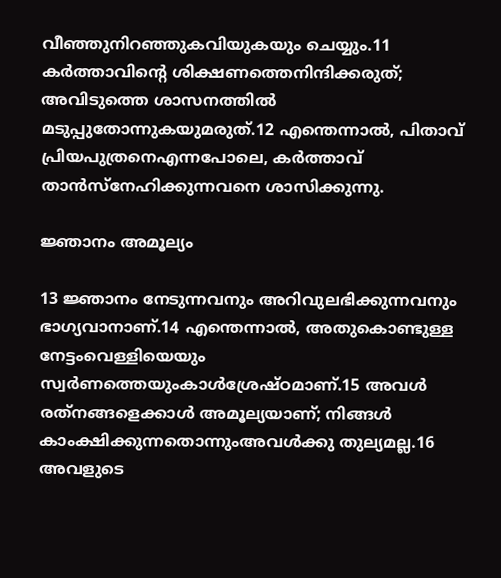വീഞ്ഞുനിറഞ്ഞുകവിയുകയും ചെയ്യും.11 കര്‍ത്താവിന്റെ ശിക്ഷണത്തെനിന്ദിക്കരുത്; അവിടുത്തെ ശാസനത്തില്‍ മടുപ്പുതോന്നുകയുമരുത്.12 എന്തെന്നാല്‍, പിതാവ് പ്രിയപുത്രനെഎന്നപോലെ, കര്‍ത്താവ് താന്‍സ്‌നേഹിക്കുന്നവനെ ശാസിക്കുന്നു.

ജ്ഞാനം അമൂല്യം

13 ജ്ഞാനം നേടുന്നവനും അറിവുലഭിക്കുന്നവനും ഭാഗ്യവാനാണ്.14 എന്തെന്നാല്‍, അതുകൊണ്ടുള്ള നേട്ടംവെള്ളിയെയും സ്വര്‍ണത്തെയുംകാള്‍ശ്രേഷ്ഠമാണ്.15 അവള്‍ രത്‌നങ്ങളെക്കാള്‍ അമൂല്യയാണ്; നിങ്ങള്‍ കാംക്ഷിക്കുന്നതൊന്നുംഅവള്‍ക്കു തുല്യമല്ല.16 അവളുടെ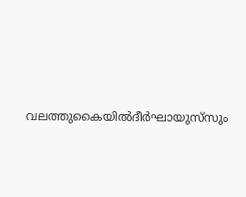വലത്തുകൈയില്‍ദീര്‍ഘായുസ്‌സും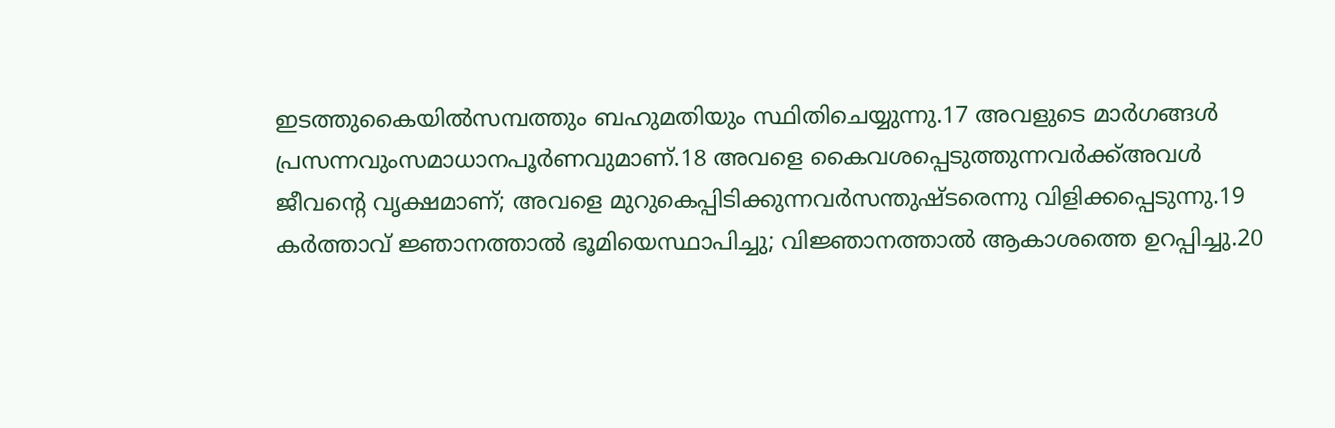ഇടത്തുകൈയില്‍സമ്പത്തും ബഹുമതിയും സ്ഥിതിചെയ്യുന്നു.17 അവളുടെ മാര്‍ഗങ്ങള്‍ പ്രസന്നവുംസമാധാനപൂര്‍ണവുമാണ്.18 അവളെ കൈവശപ്പെടുത്തുന്നവര്‍ക്ക്അവള്‍ ജീവന്റെ വൃക്ഷമാണ്; അവളെ മുറുകെപ്പിടിക്കുന്നവര്‍സന്തുഷ്ടരെന്നു വിളിക്കപ്പെടുന്നു.19 കര്‍ത്താവ് ജ്ഞാനത്താല്‍ ഭൂമിയെസ്ഥാപിച്ചു; വിജ്ഞാനത്താല്‍ ആകാശത്തെ ഉറപ്പിച്ചു.20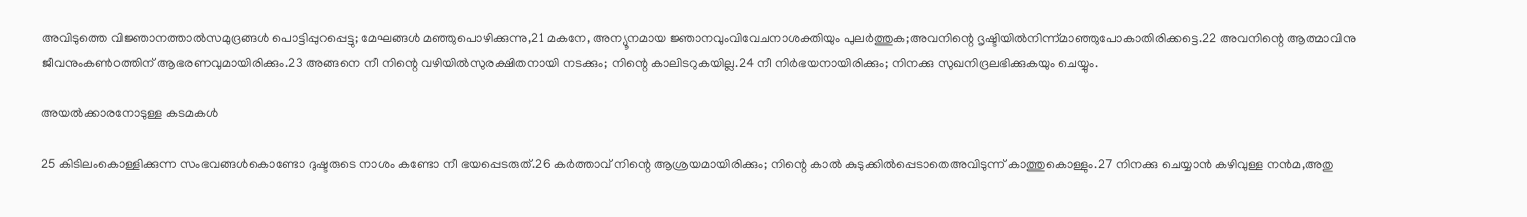അവിടുത്തെ വിജ്ഞാനത്താല്‍സമുദ്രങ്ങള്‍ പൊട്ടിപ്പുറപ്പെട്ടു; മേഘങ്ങള്‍ മഞ്ഞുപൊഴിക്കുന്നു,21 മകനേ, അന്യൂനമായ ജ്ഞാനവുംവിവേചനാശക്തിയും പുലര്‍ത്തുക;അവനിന്റെ ദൃഷ്ടിയില്‍നിന്ന്മാഞ്ഞുപോകാതിരിക്കട്ടെ.22 അവനിന്റെ ആത്മാവിനു ജീവനുംകണ്‍ഠത്തിന് ആഭരണവുമായിരിക്കും.23 അങ്ങനെ നീ നിന്റെ വഴിയില്‍സുരക്ഷിതനായി നടക്കും; നിന്റെ കാലിടറുകയില്ല.24 നീ നിര്‍ഭയനായിരിക്കും; നിനക്കു സുഖനിദ്രലഭിക്കുകയും ചെയ്യും.

അയല്‍ക്കാരനോടുള്ള കടമകള്‍

25 കിടിലംകൊള്ളിക്കുന്ന സംഭവങ്ങള്‍കൊണ്ടോ ദുഷ്ടരുടെ നാശം കണ്ടോ നീ ഭയപ്പെടരുത്.26 കര്‍ത്താവ് നിന്റെ ആശ്രയമായിരിക്കും; നിന്റെ കാല്‍ കുടുക്കില്‍പ്പെടാതെഅവിടുന്ന് കാത്തുകൊള്ളും.27 നിനക്കു ചെയ്യാന്‍ കഴിവുള്ള നന്‍മ,അതു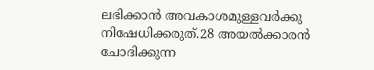ലഭിക്കാന്‍ അവകാശമുള്ളവര്‍ക്കു നിഷേധിക്കരുത്.28 അയല്‍ക്കാരന്‍ ചോദിക്കുന്ന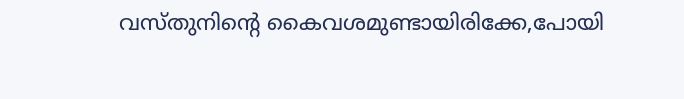വസ്തുനിന്റെ കൈവശമുണ്ടായിരിക്കേ,പോയി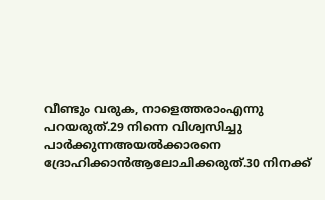വീണ്ടും വരുക, നാളെത്തരാംഎന്നു പറയരുത്.29 നിന്നെ വിശ്വസിച്ചു പാര്‍ക്കുന്നഅയല്‍ക്കാരനെ ദ്രോഹിക്കാന്‍ആലോചിക്കരുത്.30 നിനക്ക്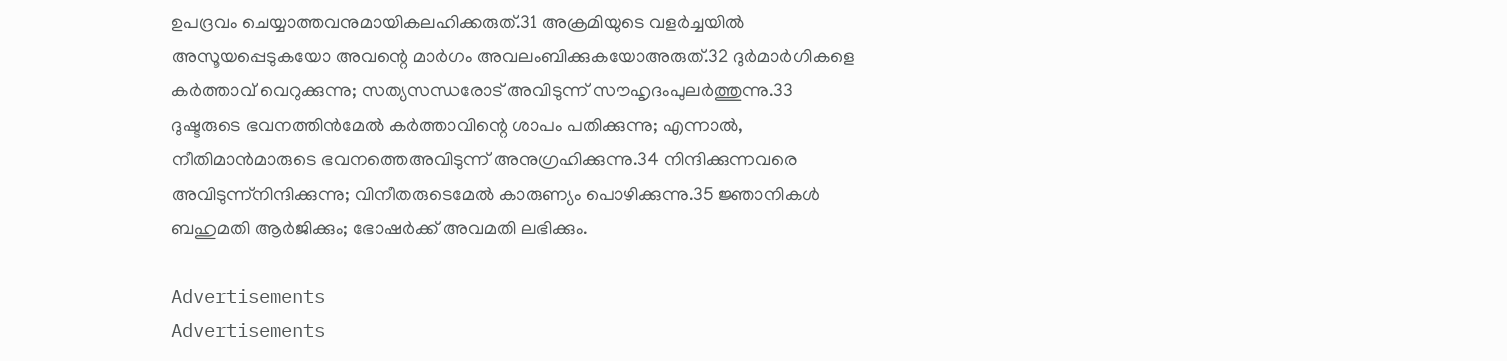ഉപദ്രവം ചെയ്യാത്തവനുമായികലഹിക്കരുത്.31 അക്രമിയുടെ വളര്‍ച്ചയില്‍ അസൂയപ്പെടുകയോ അവന്റെ മാര്‍ഗം അവലംബിക്കുകയോഅരുത്.32 ദുര്‍മാര്‍ഗികളെ കര്‍ത്താവ് വെറുക്കുന്നു; സത്യസന്ധരോട് അവിടുന്ന് സൗഹൃദംപുലര്‍ത്തുന്നു.33 ദുഷ്ടരുടെ ഭവനത്തിന്‍മേല്‍ കര്‍ത്താവിന്റെ ശാപം പതിക്കുന്നു; എന്നാല്‍, നീതിമാന്‍മാരുടെ ഭവനത്തെഅവിടുന്ന് അനുഗ്രഹിക്കുന്നു.34 നിന്ദിക്കുന്നവരെ അവിടുന്ന്‌നിന്ദിക്കുന്നു; വിനീതരുടെമേല്‍ കാരുണ്യം പൊഴിക്കുന്നു.35 ജ്ഞാനികള്‍ ബഹുമതി ആര്‍ജിക്കും; ഭോഷര്‍ക്ക് അവമതി ലഭിക്കും.

Advertisements
Advertisements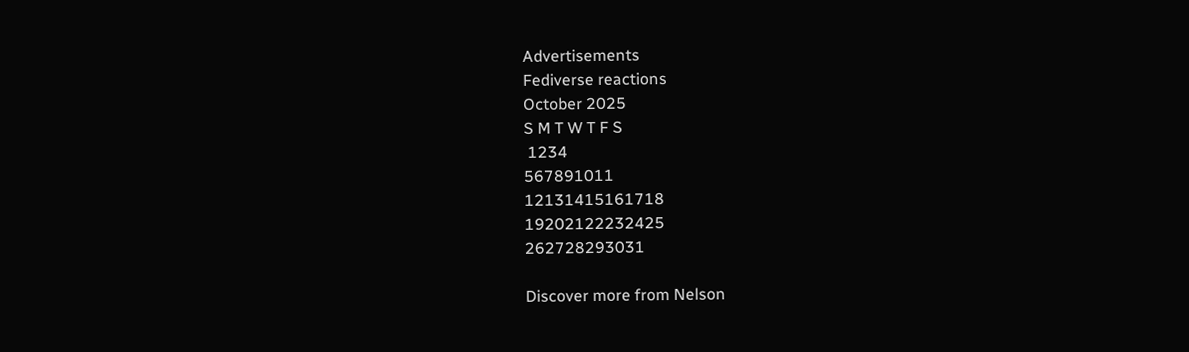Advertisements
Fediverse reactions
October 2025
S M T W T F S
 1234
567891011
12131415161718
19202122232425
262728293031

Discover more from Nelson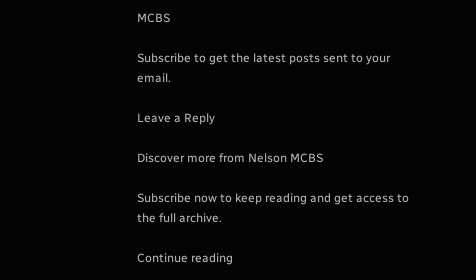MCBS

Subscribe to get the latest posts sent to your email.

Leave a Reply

Discover more from Nelson MCBS

Subscribe now to keep reading and get access to the full archive.

Continue reading